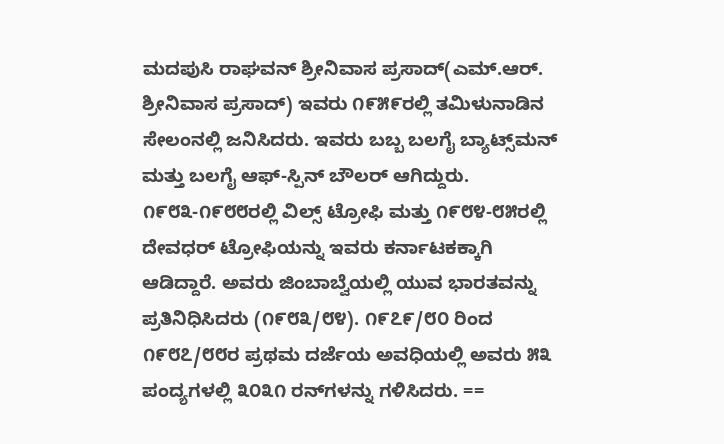ಮದಪುಸಿ ರಾಘವನ್ ಶ್ರೀನಿವಾಸ ಪ್ರಸಾದ್(ಎಮ್.ಆರ್. ಶ್ರೀನಿವಾಸ ಪ್ರಸಾದ್) ಇವರು ೧೯೫೯ರಲ್ಲಿ ತಮಿಳುನಾಡಿನ ಸೇಲಂನಲ್ಲಿ ಜನಿಸಿದರು. ಇವರು ಬಬ್ಬ ಬಲಗೈ ಬ್ಯಾಟ್ಸ್‌ಮನ್ ಮತ್ತು ಬಲಗೈ ಆಫ್-ಸ್ಪಿನ್ ಬೌಲರ್ ಆಗಿದ್ದುರು. ೧೯೮೩-೧೯೮೮ರಲ್ಲಿ ವಿಲ್ಸ್ ಟ್ರೋಫಿ ಮತ್ತು ೧೯೮೪-೮೫ರಲ್ಲಿ ದೇವಧರ್ ಟ್ರೋಫಿಯನ್ನು ಇವರು ಕರ್ನಾಟಕಕ್ಕಾಗಿ ಆಡಿದ್ದಾರೆ. ಅವರು ಜಿಂಬಾಬ್ವೆಯಲ್ಲಿ ಯುವ ಭಾರತವನ್ನು ಪ್ರತಿನಿಧಿಸಿದರು (೧೯೮೩/೮೪). ೧೯೭೯/೮೦ ರಿಂದ ೧೯೮೭/೮೮ರ ಪ್ರಥಮ ದರ್ಜೆಯ ಅವಧಿಯಲ್ಲಿ ಅವರು ೫೩ ಪಂದ್ಯಗಳಲ್ಲಿ ೩೦೩೧ ರನ್‍ಗಳನ್ನು ಗಳಿಸಿದರು. ==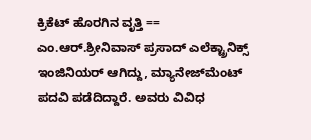ಕ್ರಿಕೆಟ್ ಹೊರಗಿನ ವೃತ್ತಿ == ಎಂ.ಆರ್.ಶ್ರೀನಿವಾಸ್ ಪ್ರಸಾದ್ ಎಲೆಕ್ಟ್ರಾನಿಕ್ಸ್ ಇಂಜಿನಿಯರ್ ಆಗಿದ್ದು, ಮ್ಯಾನೇಜ್‌ಮೆಂಟ್ ಪದವಿ ಪಡೆದಿದ್ದಾರೆ. ಅವರು ವಿವಿಧ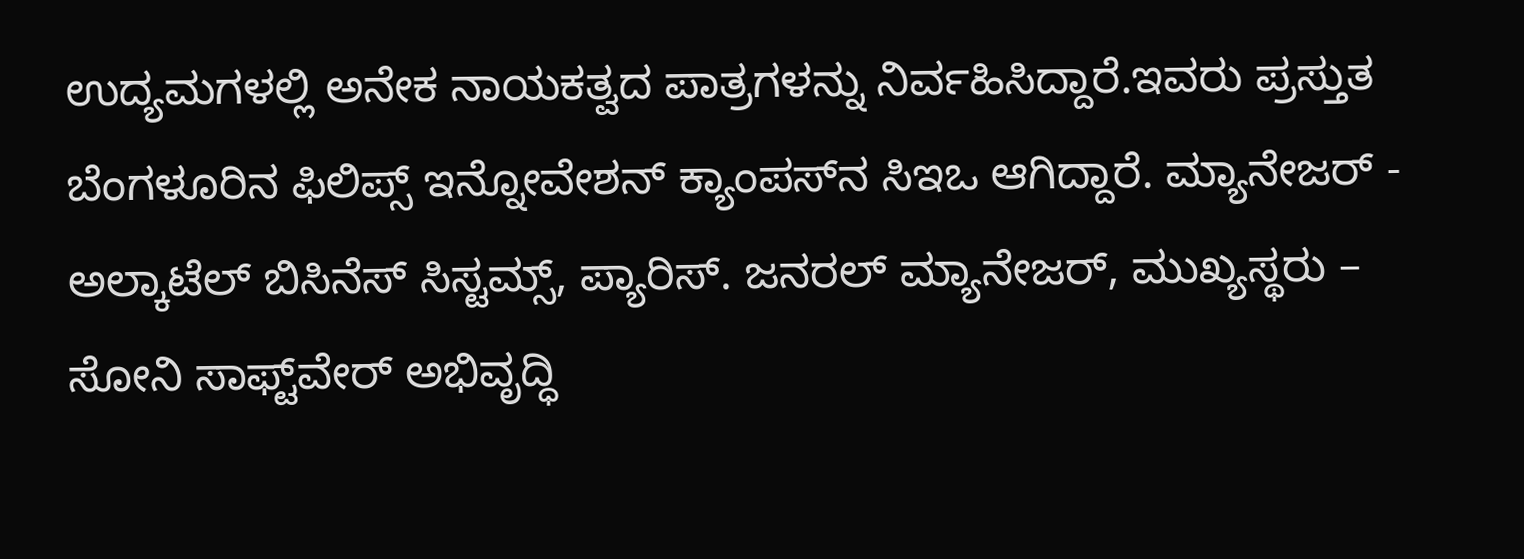ಉದ್ಯಮಗಳಲ್ಲಿ ಅನೇಕ ನಾಯಕತ್ವದ ಪಾತ್ರಗಳನ್ನು ನಿರ್ವಹಿಸಿದ್ದಾರೆ.ಇವರು ಪ್ರಸ್ತುತ ಬೆಂಗಳೂರಿನ ಫಿಲಿಪ್ಸ್ ಇನ್ನೋವೇಶನ್ ಕ್ಯಾಂಪಸ್‌ನ ಸಿಇಒ ಆಗಿದ್ದಾರೆ. ಮ್ಯಾನೇಜರ್ - ಅಲ್ಕಾಟೆಲ್ ಬಿಸಿನೆಸ್ ಸಿಸ್ಟಮ್ಸ್, ಪ್ಯಾರಿಸ್. ಜನರಲ್ ಮ್ಯಾನೇಜರ್, ಮುಖ್ಯಸ್ಥರು – ಸೋನಿ ಸಾಫ್ಟ್‌ವೇರ್ ಅಭಿವೃದ್ಧಿ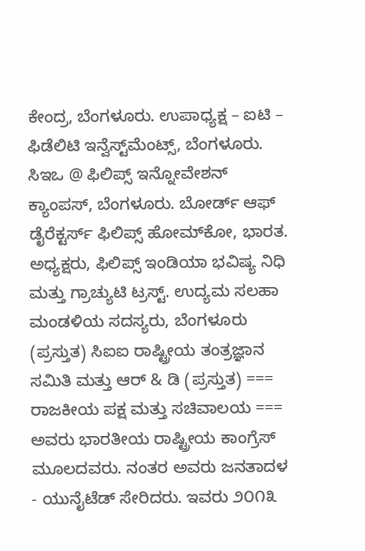ಕೇಂದ್ರ, ಬೆಂಗಳೂರು. ಉಪಾಧ್ಯಕ್ಷ – ಐಟಿ – ಫಿಡೆಲಿಟಿ ಇನ್ವೆಸ್ಟ್‌ಮೆಂಟ್ಸ್, ಬೆಂಗಳೂರು. ಸಿಇಒ @ ಫಿಲಿಪ್ಸ್ ಇನ್ನೋವೇಶನ್ ಕ್ಯಾಂಪಸ್, ಬೆಂಗಳೂರು. ಬೋರ್ಡ್ ಆಫ್ ಡೈರೆಕ್ಟರ್ಸ್ ಫಿಲಿಪ್ಸ್ ಹೋಮ್‌ಕೋ, ಭಾರತ. ಅಧ್ಯಕ್ಷರು, ಫಿಲಿಪ್ಸ್ ಇಂಡಿಯಾ ಭವಿಷ್ಯ ನಿಧಿ ಮತ್ತು ಗ್ರಾಚ್ಯುಟಿ ಟ್ರಸ್ಟ್. ಉದ್ಯಮ ಸಲಹಾ ಮಂಡಳಿಯ ಸದಸ್ಯರು, ಬೆಂಗಳೂರು (ಪ್ರಸ್ತುತ) ಸಿಐಐ ರಾಷ್ಟ್ರೀಯ ತಂತ್ರಜ್ಞಾನ ಸಮಿತಿ ಮತ್ತು ಆರ್ & ಡಿ (ಪ್ರಸ್ತುತ) === ರಾಜಕೀಯ ಪಕ್ಷ ಮತ್ತು ಸಚಿವಾಲಯ === ಅವರು ಭಾರತೀಯ ರಾಷ್ಟ್ರೀಯ ಕಾಂಗ್ರೆಸ್ ಮೂಲದವರು. ನಂತರ ಅವರು ಜನತಾದಳ - ಯುನೈಟೆಡ್ ಸೇರಿದರು. ಇವರು ೨೦೧೩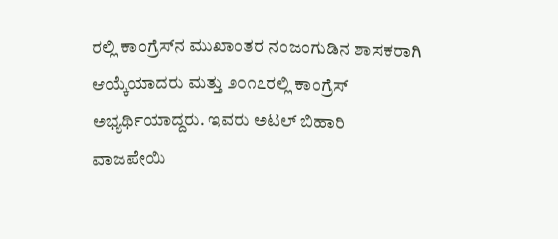ರಲ್ಲಿ ಕಾಂಗ್ರೆಸ್‍ನ ಮುಖಾಂತರ ನಂಜಂಗುಡಿನ ಶಾಸಕರಾಗಿ ಆಯ್ಕೆಯಾದರು ಮತ್ತು ೨೦೧೭ರಲ್ಲಿ ಕಾಂಗ್ರೆಸ್ ಅಭ್ಯರ್ಥಿಯಾದ್ದರು. ಇವರು ಅಟಲ್ ಬಿಹಾರಿ ವಾಜಪೇಯಿ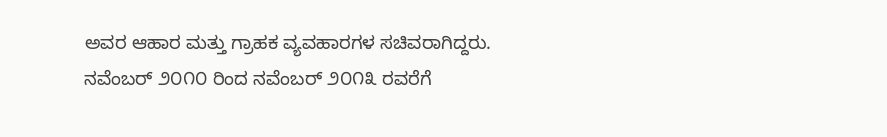ಅವರ ಆಹಾರ ಮತ್ತು ಗ್ರಾಹಕ ವ್ಯವಹಾರಗಳ ಸಚಿವರಾಗಿದ್ದರು. ನವೆಂಬರ್ ೨೦೧೦ ರಿಂದ ನವೆಂಬರ್ ೨೦೧೩ ರವರೆಗೆ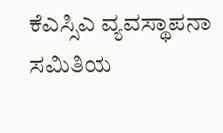ಕೆಎಸ್ಸಿಎ ವ್ಯವಸ್ಥಾಪನಾ ಸಮಿತಿಯ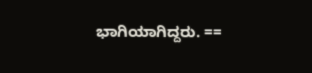ಭಾಗಿಯಾಗಿದ್ದರು. ==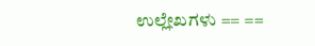ಉಲ್ಲೇಖಗಳು == ==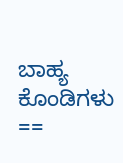ಬಾಹ್ಯ ಕೊಂಡಿಗಳು ==